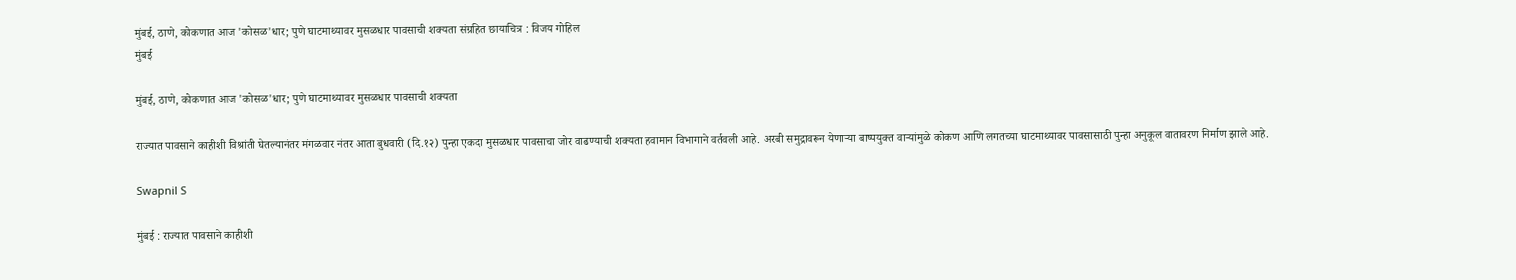मुंबई, ठाणे, कोकणात आज 'कोसळ'धार; पुणे घाटमाथ्यावर मुसळधार पावसाची शक्यता संग्रहित छायाचित्र : विजय गोहिल
मुंबई

मुंबई, ठाणे, कोकणात आज 'कोसळ'धार; पुणे घाटमाथ्यावर मुसळधार पावसाची शक्यता

राज्यात पावसाने काहीशी विश्रांती घेतल्यानंतर मंगळवार नंतर आता बुधवारी (दि.१२) पुन्हा एकदा मुसळधार पावसाचा जोर वाढण्याची शक्यता हवामान विभागाने वर्तवली आहे. अरबी समुद्रावरून येणाऱ्या बाष्पयुक्त वाऱ्यांमुळे कोकण आणि लगतच्या घाटमाथ्यावर पावसासाठी पुन्हा अनुकूल वातावरण निर्माण झाले आहे.

Swapnil S

मुंबई : राज्यात पावसाने काहीशी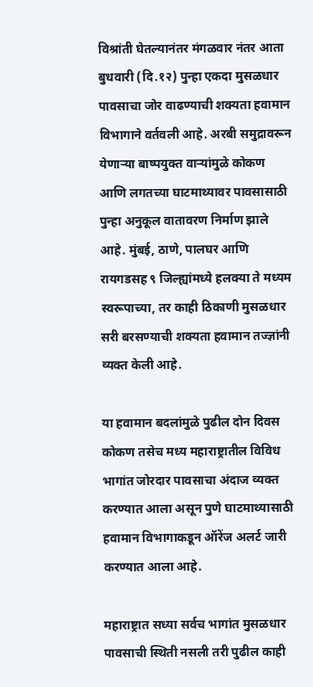विश्रांती घेतल्यानंतर मंगळवार नंतर आता बुधवारी (दि.१२) पुन्हा एकदा मुसळधार पावसाचा जोर वाढण्याची शक्यता हवामान विभागाने वर्तवली आहे. अरबी समुद्रावरून येणाऱ्या बाष्पयुक्त वाऱ्यांमुळे कोकण आणि लगतच्या घाटमाथ्यावर पावसासाठी पुन्हा अनुकूल वातावरण निर्माण झाले आहे. मुंबई, ठाणे, पालघर आणि रायगडसह ९ जिल्ह्यांमध्ये हलक्या ते मध्यम स्वरूपाच्या, तर काही ठिकाणी मुसळधार सरी बरसण्याची शक्यता हवामान तज्ज्ञांनी व्यक्त केली आहे.

या हवामान बदलांमुळे पुढील दोन दिवस कोकण तसेच मध्य महाराष्ट्रातील विविध भागांत जोरदार पावसाचा अंदाज व्यक्त करण्यात आला असून पुणे घाटमाथ्यासाठी हवामान विभागाकडून ऑरेंज अलर्ट जारी करण्यात आला आहे.

महाराष्ट्रात सध्या सर्वच भागांत मुसळधार पावसाची स्थिती नसली तरी पुढील काही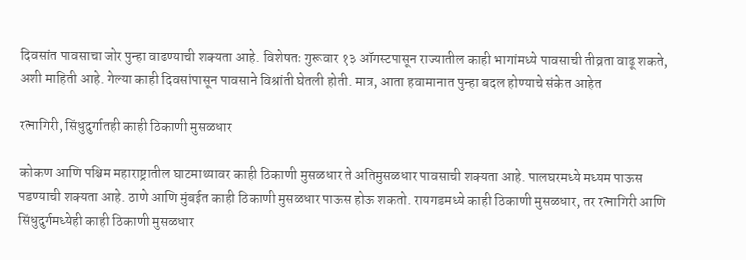दिवसांत पावसाचा जोर पुन्हा वाढण्याची शक्यता आहे. विशेषतः गुरूवार १३ ऑगस्टपासून राज्यातील काही भागांमध्ये पावसाची तीव्रता वाढू शकते, अशी माहिती आहे. गेल्या काही दिवसांपासून पावसाने विश्रांती घेतली होती. मात्र, आता हवामानात पुन्हा बदल होण्याचे संकेत आहेत

रत्नागिरी, सिंधुदुर्गातही काही ठिकाणी मुसळधार

कोकण आणि पश्चिम महाराष्ट्रातील घाटमाथ्यावर काही ठिकाणी मुसळधार ते अतिमुसळधार पावसाची शक्यता आहे. पालघरमध्ये मध्यम पाऊस पडण्याची शक्यता आहे. ठाणे आणि मुंबईत काही ठिकाणी मुसळधार पाऊस होऊ शकतो. रायगडमध्ये काही ठिकाणी मुसळधार, तर रत्नागिरी आणि सिंधुदुर्गमध्येही काही ठिकाणी मुसळधार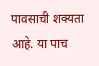पावसाची शक्यता आहे. या पाच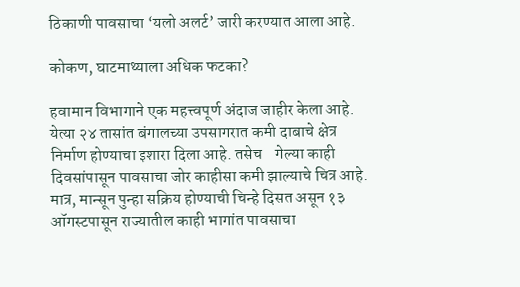ठिकाणी पावसाचा ‘यलो अलर्ट’ जारी करण्यात आला आहे.

कोकण, घाटमाथ्याला अधिक फटका?

हवामान विभागाने एक महत्त्वपूर्ण अंदाज जाहीर केला आहे. येत्या २४ तासांत बंगालच्या उपसागरात कमी दाबाचे क्षेत्र निर्माण होण्याचा इशारा दिला आहे. तसेच    गेल्या काही दिवसांपासून पावसाचा जोर काहीसा कमी झाल्याचे चित्र आहे. मात्र, मान्सून पुन्हा सक्रिय होण्याची चिन्हे दिसत असून १३ ऑगस्टपासून राज्यातील काही भागांत पावसाचा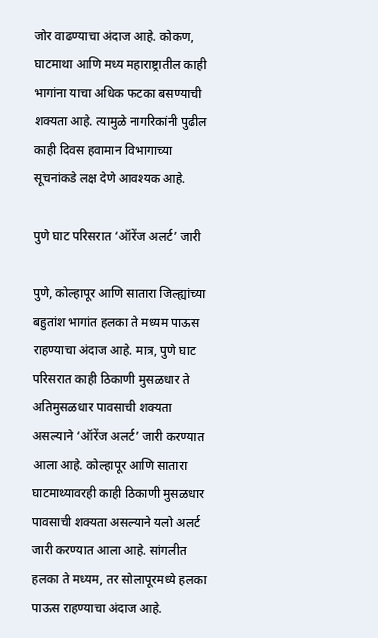जोर वाढण्याचा अंदाज आहे. कोकण, घाटमाथा आणि मध्य महाराष्ट्रातील काही भागांना याचा अधिक फटका बसण्याची शक्यता आहे. त्यामुळे नागरिकांनी पुढील काही दिवस हवामान विभागाच्या सूचनांकडे लक्ष देणे आवश्यक आहे.

पुणे घाट परिसरात ‘ऑरेंज अलर्ट’ जारी

पुणे, कोल्हापूर आणि सातारा जिल्ह्यांच्या बहुतांश भागांत हलका ते मध्यम पाऊस राहण्याचा अंदाज आहे. मात्र, पुणे घाट परिसरात काही ठिकाणी मुसळधार ते अतिमुसळधार पावसाची शक्यता असल्याने ‘ऑरेंज अलर्ट’ जारी करण्यात आला आहे. कोल्हापूर आणि सातारा घाटमाथ्यावरही काही ठिकाणी मुसळधार पावसाची शक्यता असल्याने यलो अलर्ट जारी करण्यात आला आहे. सांगलीत हलका ते मध्यम, तर सोलापूरमध्ये हलका पाऊस राहण्याचा अंदाज आहे.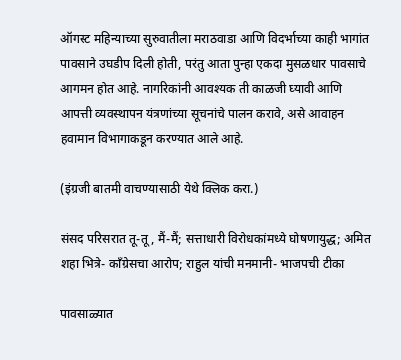ऑगस्ट महिन्याच्या सुरुवातीला मराठवाडा आणि विदर्भाच्या काही भागांत पावसाने उघडीप दिली होती, परंतु आता पुन्हा एकदा मुसळधार पावसाचे आगमन होत आहे. नागरिकांनी आवश्यक ती काळजी घ्यावी आणि आपत्ती व्यवस्थापन यंत्रणांच्या सूचनांचे पालन करावे, असे आवाहन हवामान विभागाकडून करण्यात आले आहे.

(इंग्रजी बातमी वाचण्यासाठी येथे क्लिक करा.)

संसद परिसरात तू-तू, मैं-मैं; सत्ताधारी विरोधकांमध्ये घोषणायुद्ध; अमित शहा भित्रे- काँग्रेसचा आरोप; राहुल यांची मनमानी- भाजपची टीका

पावसाळ्यात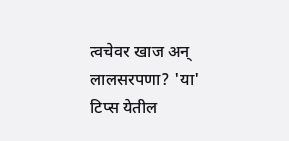त्वचेवर खाज अन् लालसरपणा? 'या' टिप्स येतील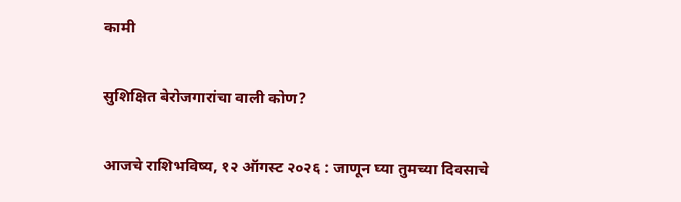कामी

सुशिक्षित बेरोजगारांचा वाली कोण?

आजचे राशिभविष्य, १२ ऑगस्ट २०२६ : जाणून घ्या तुमच्या दिवसाचे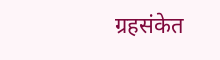ग्रहसंकेत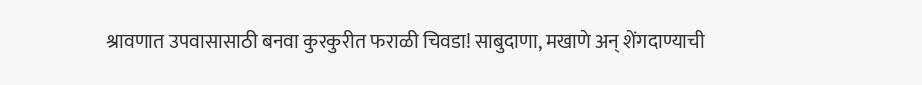श्रावणात उपवासासाठी बनवा कुरकुरीत फराळी चिवडा! साबुदाणा, मखाणे अन् शेंगदाण्याची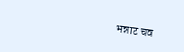भन्नाट चव